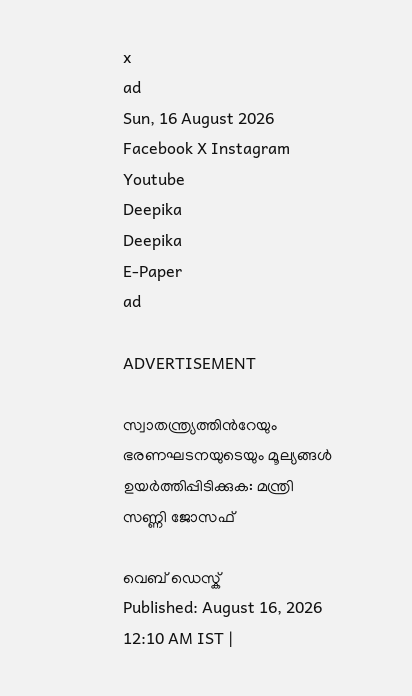x
ad
Sun, 16 August 2026
Facebook X Instagram Youtube
Deepika
Deepika
E-Paper
ad

ADVERTISEMENT

സ്വാതന്ത്ര്യത്തിന്‍റേയും ഭരണഘടനയുടെയും മൂല്യങ്ങള്‍ ഉയര്‍ത്തിപ്പിടിക്കുക: മന്ത്രി സണ്ണി ജോസഫ്

വെബ് ഡെസ്ക്
Published: August 16, 2026 12:10 AM IST |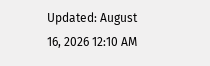Updated: August 16, 2026 12:10 AM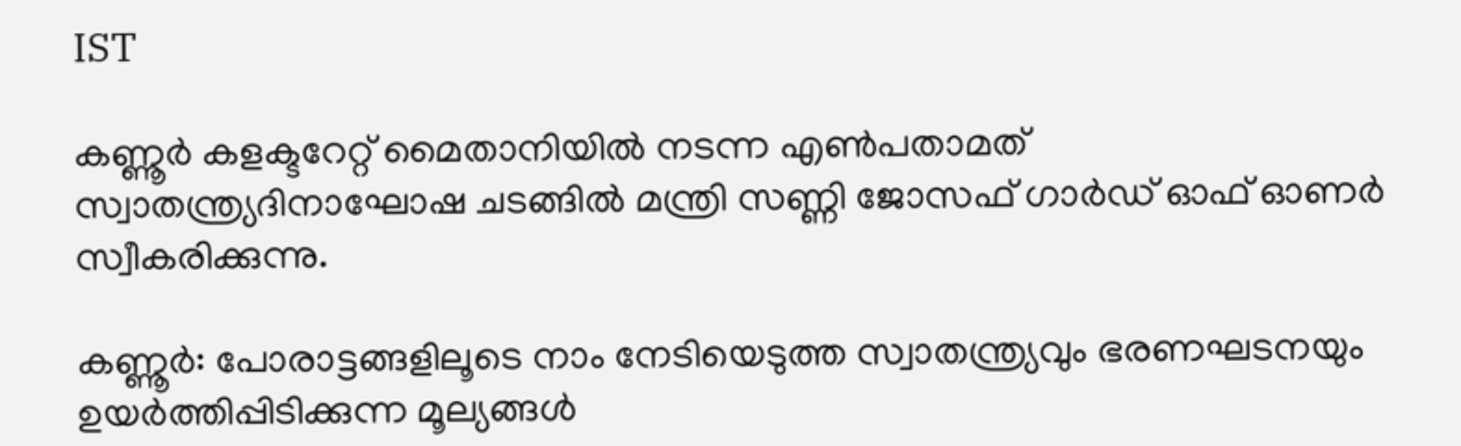IST

കണ്ണൂര്‍ കളക്ടറേറ്റ് മൈതാനിയിൽ നടന്ന എണ്‍പതാമത് സ്വാതന്ത്ര്യദിനാഘോഷ ചടങ്ങിൽ മന്ത്രി സണ്ണി ജോസഫ് ഗാർഡ് ഓഫ് ഓണർ സ്വീകരിക്കുന്നു.

കണ്ണൂർ: പോരാട്ടങ്ങളിലൂടെ നാം നേടിയെടുത്ത സ്വാതന്ത്ര്യവും ഭരണഘടനയും ഉയര്‍ത്തിപ്പിടിക്കുന്ന മൂല്യങ്ങള്‍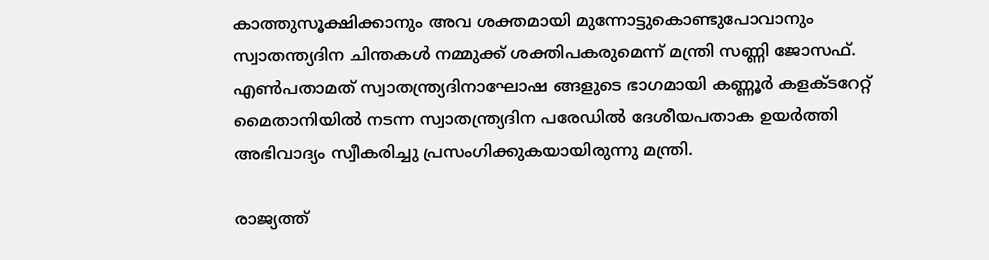കാത്തുസൂക്ഷിക്കാനും അവ ശക്തമായി മുന്നോട്ടുകൊണ്ടുപോവാനും സ്വാതന്ത്യദിന ചിന്തകള്‍ നമ്മുക്ക് ശക്തിപകരുമെന്ന് മന്ത്രി സണ്ണി ജോസഫ്. എണ്‍പതാമത് സ്വാതന്ത്ര്യദിനാഘോഷ ങ്ങളുടെ ഭാഗമായി കണ്ണൂർ കളക്ടറേറ്റ് മൈതാനിയില്‍ നടന്ന സ്വാതന്ത്ര്യദിന പരേഡില്‍ ദേശീയപതാക ഉയര്‍ത്തി അഭിവാദ്യം സ്വീകരിച്ചു പ്രസംഗിക്കുകയായിരുന്നു മന്ത്രി.

രാജ്യത്ത്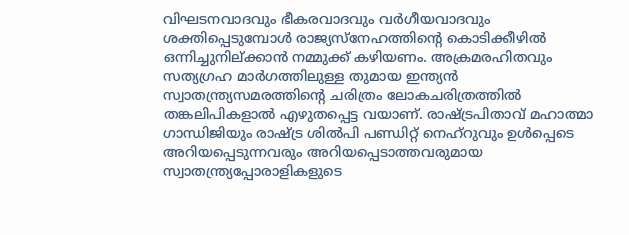വിഘടനവാദവും ഭീകരവാദവും വര്‍ഗീയവാദവും ശക്തിപ്പെടുമ്പോള്‍ രാജ്യസ്‌നേഹത്തിന്‍റെ കൊടിക്കീഴില്‍ ഒന്നിച്ചുനില്ക്കാന്‍ നമ്മുക്ക് കഴിയണം. അക്രമരഹിതവും സത്യഗ്രഹ മാര്‍ഗത്തിലുള്ള തുമായ ഇന്ത്യന്‍ സ്വാതന്ത്ര്യസമരത്തിന്‍റെ ചരിത്രം ലോകചരിത്രത്തില്‍ തങ്കലിപികളാല്‍ എഴുതപ്പെട്ട വയാണ്. രാഷ്ട്രപിതാവ് മഹാത്മാ ഗാന്ധിജിയും രാഷ്ട്ര ശില്‍പി പണ്ഡിറ്റ് നെഹ്‌റുവും ഉള്‍പ്പെടെ അറിയപ്പെടുന്നവരും അറിയപ്പെടാത്തവരുമായ സ്വാതന്ത്ര്യപ്പോരാളികളുടെ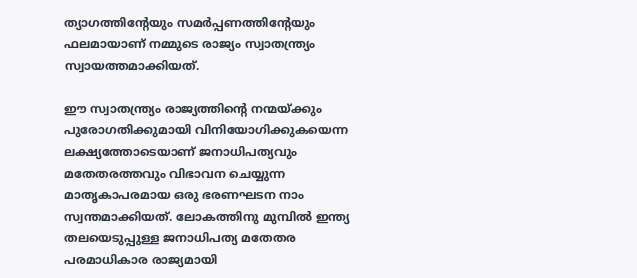ത്യാഗത്തിന്‍റേയും സമര്‍പ്പണത്തിന്‍റേയും ഫലമായാണ് നമ്മുടെ രാജ്യം സ്വാതന്ത്ര്യം സ്വായത്തമാക്കിയത്.

ഈ സ്വാതന്ത്ര്യം രാജ്യത്തിന്‍റെ നന്മയ്ക്കും പുരോഗതിക്കുമായി വിനിയോഗിക്കുകയെന്ന ലക്ഷ്യത്തോടെയാണ് ജനാധിപത്യവും മതേതരത്തവും വിഭാവന ചെയ്യുന്ന മാതൃകാപരമായ ഒരു ഭരണഘടന നാം സ്വന്തമാക്കിയത്. ലോകത്തിനു മുമ്പില്‍ ഇന്ത്യ തലയെടുപ്പുള്ള ജനാധിപത്യ മതേതര പരമാധികാര രാജ്യമായി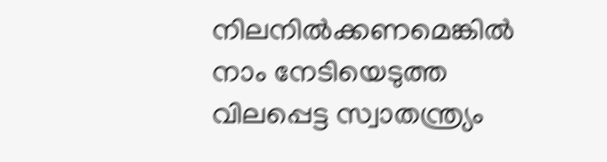നിലനില്‍ക്കണമെങ്കില്‍ നാം നേടിയെടുത്ത വിലപ്പെട്ട സ്വാതന്ത്ര്യം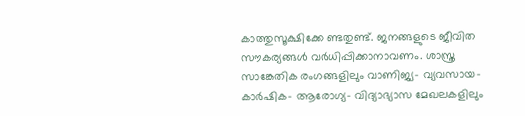കാത്തുസൂക്ഷിക്കേ ണ്ടതുണ്ട്. ജനങ്ങളുടെ ജീവിത സൗകര്യങ്ങള്‍ വര്‍ധിപ്പിക്കാനാവണം. ശാസ്ത്ര സാങ്കേതിക രംഗങ്ങളിലും വാണിജ്യ- വ്യവസായ-കാര്‍ഷിക- ആരോഗ്യ- വിദ്യാഭ്യാസ മേഖലകളിലും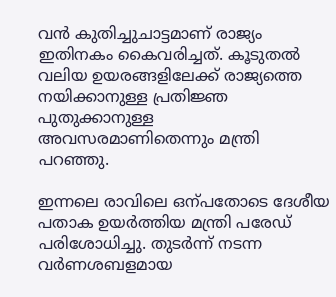വന്‍ കുതിച്ചുചാട്ടമാണ് രാജ്യം ഇതിനകം കൈവരിച്ചത്. കൂടുതല്‍ വലിയ ഉയരങ്ങളിലേക്ക് രാജ്യത്തെ നയിക്കാനുള്ള പ്രതിജ്ഞ പുതുക്കാനുള്ള അവസരമാണിതെന്നും മന്ത്രി പറഞ്ഞു.

ഇന്നലെ രാവിലെ ഒന്പതോടെ ദേശീയ പതാക ഉയര്‍ത്തിയ മന്ത്രി പരേഡ് പരിശോധിച്ചു. തുടര്‍ന്ന് നടന്ന വര്‍ണശബളമായ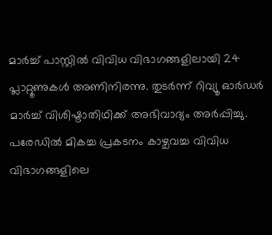മാര്‍ച്ച് പാസ്റ്റില്‍ വിവിധ വിഭാഗങ്ങളിലായി 24 പ്ലാറ്റൂണുകള്‍ അണിനിരന്നു. തുടര്‍ന്ന് റിവ്യൂ ഓര്‍ഡര്‍ മാര്‍ച്ച് വിശിഷ്ടാതിഥിക്ക് അഭിവാദ്യം അര്‍പ്പിച്ചു. പരേഡില്‍ മികച്ച പ്രകടനം കാഴ്ചവച്ച വിവിധ വിഭാഗങ്ങളിലെ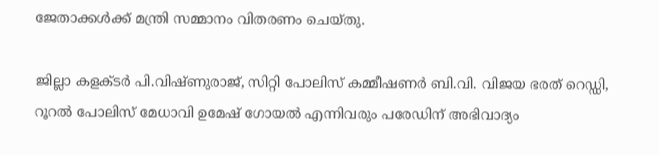ജേതാക്കള്‍ക്ക് മന്ത്രി സമ്മാനം വിതരണം ചെയ്തു.

ജില്ലാ കളക്ടര്‍ പി.വിഷ്ണുരാജ്, സിറ്റി പോലിസ് കമ്മീഷണര്‍ ബി.വി. വിജയ ഭരത് റെഡ്ഡി, റൂറല്‍ പോലിസ് മേധാവി ഉമേഷ് ഗോയല്‍ എന്നിവരും പരേഡിന് അഭിവാദ്യം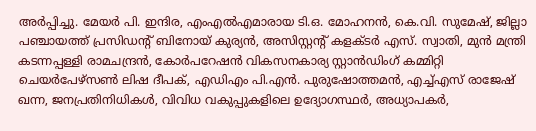അര്‍പ്പിച്ചു. മേയര്‍ പി. ഇന്ദിര, എംഎല്‍എമാരായ ടി.ഒ. മോഹനന്‍, കെ.വി. സുമേഷ്, ജില്ലാ പഞ്ചായത്ത് പ്രസിഡന്‍റ് ബിനോയ് കുര്യന്‍, അസിസ്റ്റന്‍റ് കളക്ടര്‍ എസ്. സ്വാതി, മുന്‍ മന്ത്രി കടന്നപ്പള്ളി രാമചന്ദ്രന്‍, കോര്‍പറേഷന്‍ വികസനകാര്യ സ്റ്റാന്‍ഡിംഗ് കമ്മിറ്റി ചെയര്‍പേഴ്സണ്‍ ലിഷ ദീപക്, എഡിഎം പി.എന്‍. പുരുഷോത്തമന്‍, എച്ച്എസ് രാജേഷ് ഖന്ന, ജനപ്രതിനിധികള്‍, വിവിധ വകുപ്പുകളിലെ ഉദ്യോഗസ്ഥര്‍, അധ്യാപകര്‍,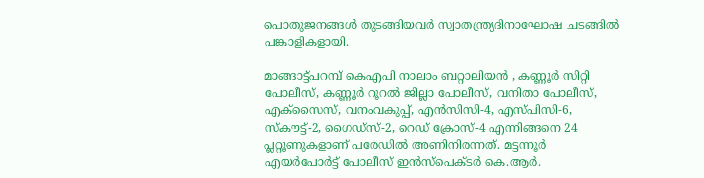പൊതുജനങ്ങള്‍ തുടങ്ങിയവര്‍ സ്വാതന്ത്ര്യദിനാഘോഷ ചടങ്ങില്‍ പങ്കാളികളായി.

മാങ്ങാട്ട്പറമ്പ് കെഎപി നാലാം ബറ്റാലിയന്‍ , കണ്ണൂര്‍ സിറ്റി പോലീസ്, കണ്ണൂര്‍ റൂറല്‍ ജില്ലാ പോലീസ്, വനിതാ പോലീസ്, എക്സൈസ്, വനംവകുപ്പ്, എന്‍സിസി-4, എസ്പിസി-6, സ്‌കൗട്ട്-2, ഗൈഡ്‌സ്-2, റെഡ് ക്രോസ്-4 എന്നിങ്ങനെ 24 പ്ലറ്റൂണുകളാണ് പരേഡില്‍ അണിനിരന്നത്. മട്ടന്നൂര്‍ എയര്‍പോര്‍ട്ട് പോലീസ് ഇന്‍സ്പെക്ടര്‍ കെ.ആര്‍.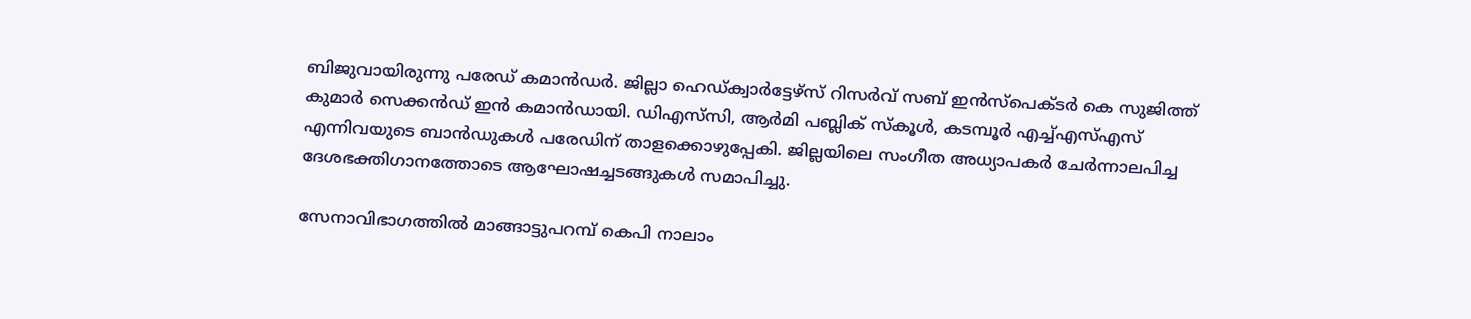ബിജുവായിരുന്നു പരേഡ് കമാൻഡര്‍. ജില്ലാ ഹെഡ്ക്വാര്‍ട്ടേഴ്സ് റിസര്‍വ് സബ് ഇന്‍സ്പെക്ടര്‍ കെ സുജിത്ത് കുമാര്‍ സെക്കൻഡ് ഇന്‍ കമാന്‍ഡായി. ഡിഎസ്‌സി, ആര്‍മി പബ്ലിക് സ്‌കൂള്‍, കടമ്പൂര്‍ എച്ച്എസ്എസ് എന്നിവയുടെ ബാന്‍ഡുകള്‍ പരേഡിന് താളക്കൊഴുപ്പേകി. ജില്ലയിലെ സംഗീത അധ്യാപകര്‍ ചേര്‍ന്നാലപിച്ച ദേശഭക്തിഗാനത്തോടെ ആഘോഷച്ചടങ്ങുകള്‍ സമാപിച്ചു.

സേനാവിഭാഗത്തില്‍ മാങ്ങാട്ടുപറമ്പ് കെപി നാലാം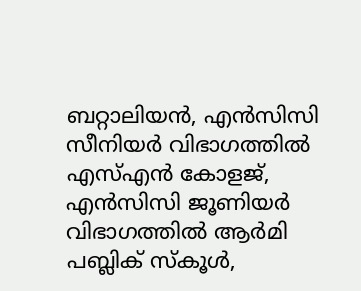ബറ്റാലിയന്‍, എന്‍സിസി സീനിയര്‍ വിഭാഗത്തില്‍ എസ്എന്‍ കോളജ്, എന്‍സിസി ജൂണിയര്‍ വിഭാഗത്തില്‍ ആര്‍മി പബ്ലിക് സ്‌കൂള്‍,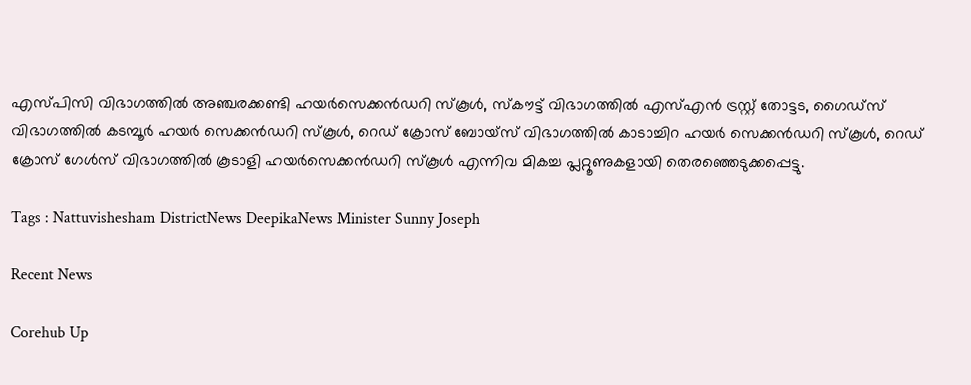എസ്പിസി വിഭാഗത്തില്‍ അഞ്ചരക്കണ്ടി ഹയര്‍സെക്കന്‍ഡറി സ്‌കൂള്‍, സ്‌കൗട്ട് വിഭാഗത്തില്‍ എസ്എന്‍ ട്രസ്റ്റ് തോട്ടട, ഗൈഡ്സ് വിഭാഗത്തില്‍ കടമ്പൂര്‍ ഹയര്‍ സെക്കന്‍ഡറി സ്‌കൂള്‍, റെഡ് ക്രോസ് ബോയ്‌സ് വിഭാഗത്തില്‍ കാടാച്ചിറ ഹയര്‍ സെക്കന്‍ഡറി സ്‌കൂള്‍, റെഡ് ക്രോസ് ഗേള്‍സ് വിഭാഗത്തില്‍ കൂടാളി ഹയര്‍സെക്കന്‍ഡറി സ്‌കൂള്‍ എന്നിവ മികച്ച പ്ലറ്റൂണുകളായി തെരഞ്ഞെടുക്കപ്പെട്ടു.

Tags : Nattuvishesham DistrictNews DeepikaNews Minister Sunny Joseph

Recent News

Corehub Up